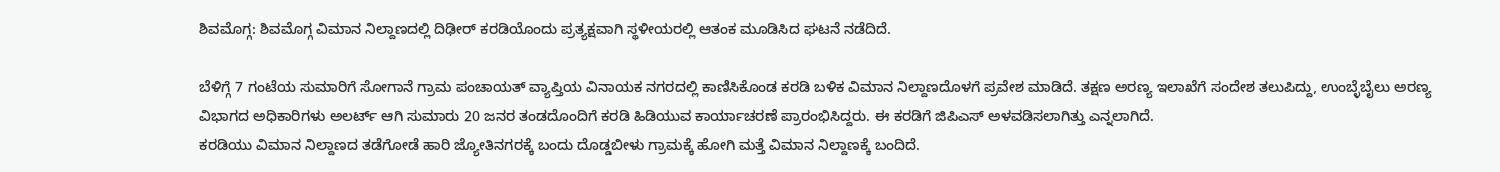ಶಿವಮೊಗ್ಗ: ಶಿವಮೊಗ್ಗ ವಿಮಾನ ನಿಲ್ದಾಣದಲ್ಲಿ ದಿಢೀರ್ ಕರಡಿಯೊಂದು ಪ್ರತ್ಯಕ್ಷವಾಗಿ ಸ್ಥಳೀಯರಲ್ಲಿ ಆತಂಕ ಮೂಡಿಸಿದ ಘಟನೆ ನಡೆದಿದೆ.

ಬೆಳಿಗ್ಗೆ 7 ಗಂಟೆಯ ಸುಮಾರಿಗೆ ಸೋಗಾನೆ ಗ್ರಾಮ ಪಂಚಾಯತ್ ವ್ಯಾಪ್ತಿಯ ವಿನಾಯಕ ನಗರದಲ್ಲಿ ಕಾಣಿಸಿಕೊಂಡ ಕರಡಿ ಬಳಿಕ ವಿಮಾನ ನಿಲ್ದಾಣದೊಳಗೆ ಪ್ರವೇಶ ಮಾಡಿದೆ. ತಕ್ಷಣ ಅರಣ್ಯ ಇಲಾಖೆಗೆ ಸಂದೇಶ ತಲುಪಿದ್ದು, ಉಂಬ್ಳೆಬೈಲು ಅರಣ್ಯ ವಿಭಾಗದ ಅಧಿಕಾರಿಗಳು ಅಲರ್ಟ್ ಆಗಿ ಸುಮಾರು 20 ಜನರ ತಂಡದೊಂದಿಗೆ ಕರಡಿ ಹಿಡಿಯುವ ಕಾರ್ಯಾಚರಣೆ ಪ್ರಾರಂಭಿಸಿದ್ದರು. ಈ ಕರಡಿಗೆ ಜಿಪಿಎಸ್ ಅಳವಡಿಸಲಾಗಿತ್ತು ಎನ್ನಲಾಗಿದೆ.
ಕರಡಿಯು ವಿಮಾನ ನಿಲ್ದಾಣದ ತಡೆಗೋಡೆ ಹಾರಿ ಜ್ಯೋತಿನಗರಕ್ಕೆ ಬಂದು ದೊಡ್ಡಬೀಳು ಗ್ರಾಮಕ್ಕೆ ಹೋಗಿ ಮತ್ತೆ ವಿಮಾನ ನಿಲ್ದಾಣಕ್ಕೆ ಬಂದಿದೆ.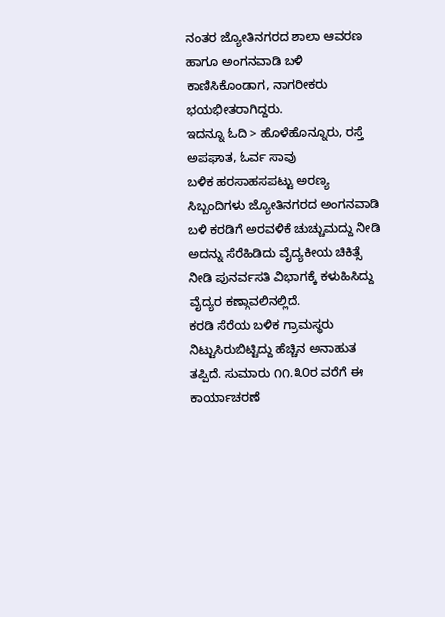ನಂತರ ಜ್ಯೋತಿನಗರದ ಶಾಲಾ ಆವರಣ ಹಾಗೂ ಅಂಗನವಾಡಿ ಬಳಿ ಕಾಣಿಸಿಕೊಂಡಾಗ, ನಾಗರೀಕರು ಭಯಭೀತರಾಗಿದ್ದರು.
ಇದನ್ನೂ ಓದಿ > ಹೊಳೆಹೊನ್ನೂರು, ರಸ್ತೆ ಅಪಘಾತ, ಓರ್ವ ಸಾವು
ಬಳಿಕ ಹರಸಾಹಸಪಟ್ಟು ಅರಣ್ಯ ಸಿಬ್ಬಂದಿಗಳು ಜ್ಯೋತಿನಗರದ ಅಂಗನವಾಡಿ ಬಳಿ ಕರಡಿಗೆ ಅರವಳಿಕೆ ಚುಚ್ಚುಮದ್ದು ನೀಡಿ ಅದನ್ನು ಸೆರೆಹಿಡಿದು ವೈದ್ಯಕೀಯ ಚಿಕಿತ್ಸೆ ನೀಡಿ ಪುನರ್ವಸತಿ ವಿಭಾಗಕ್ಕೆ ಕಳುಹಿಸಿದ್ದು ವೈದ್ಯರ ಕಣ್ಗಾವಲಿನಲ್ಲಿದೆ.
ಕರಡಿ ಸೆರೆಯ ಬಳಿಕ ಗ್ರಾಮಸ್ಥರು ನಿಟ್ಟುಸಿರುಬಿಟ್ಟಿದ್ದು ಹೆಚ್ಚಿನ ಅನಾಹುತ ತಪ್ಪಿದೆ. ಸುಮಾರು ೧೧.೩೦ರ ವರೆಗೆ ಈ ಕಾರ್ಯಾಚರಣೆ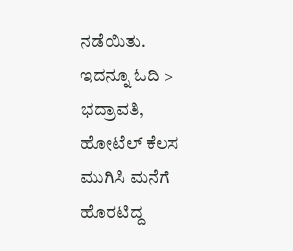ನಡೆಯಿತು.
ಇದನ್ನೂ ಓದಿ > ಭದ್ರಾವತಿ, ಹೋಟೆಲ್ ಕೆಲಸ ಮುಗಿಸಿ ಮನೆಗೆ ಹೊರಟಿದ್ದ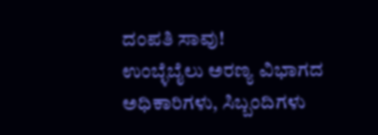ದಂಪತಿ ಸಾವು!
ಉಂಬ್ಳೆಬೈಲು ಅರಣ್ಯ ವಿಭಾಗದ ಅಧಿಕಾರಿಗಳು, ಸಿಬ್ಬಂದಿಗಳು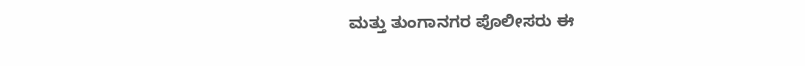ಮತ್ತು ತುಂಗಾನಗರ ಪೊಲೀಸರು ಈ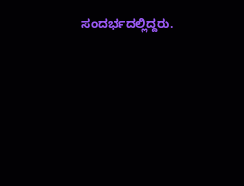ಸಂದರ್ಭದಲ್ಲಿದ್ದರು.